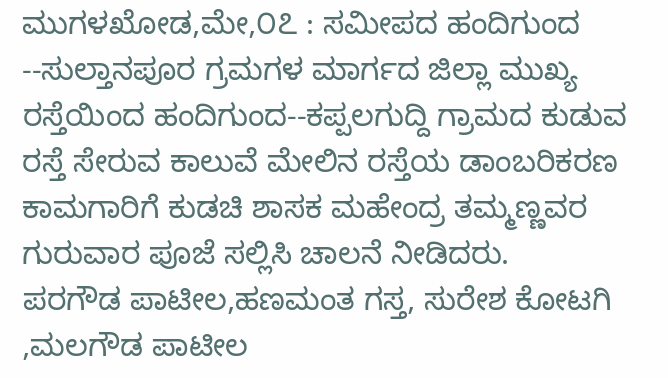ಮುಗಳಖೋಡ,ಮೇ,೦೭ : ಸಮೀಪದ ಹಂದಿಗುಂದ --ಸುಲ್ತಾನಪೂರ ಗ್ರಮಗಳ ಮಾರ್ಗದ ಜಿಲ್ಲಾ ಮುಖ್ಯ ರಸ್ತೆಯಿಂದ ಹಂದಿಗುಂದ--ಕಪ್ಪಲಗುದ್ದಿ ಗ್ರಾಮದ ಕುಡುವ ರಸ್ತೆ ಸೇರುವ ಕಾಲುವೆ ಮೇಲಿನ ರಸ್ತೆಯ ಡಾಂಬರಿಕರಣ ಕಾಮಗಾರಿಗೆ ಕುಡಚಿ ಶಾಸಕ ಮಹೇಂದ್ರ ತಮ್ಮಣ್ಣವರ ಗುರುವಾರ ಪೂಜೆ ಸಲ್ಲಿಸಿ ಚಾಲನೆ ನೀಡಿದರು.
ಪರಗೌಡ ಪಾಟೀಲ,ಹಣಮಂತ ಗಸ್ತ, ಸುರೇಶ ಕೋಟಗಿ ,ಮಲಗೌಡ ಪಾಟೀಲ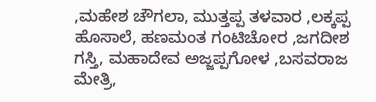,ಮಹೇಶ ಚೌಗಲಾ, ಮುತ್ತಪ್ಪ ತಳವಾರ ,ಲಕ್ಕಪ್ಪ ಹೊಸಾಲೆ, ಹಣಮಂತ ಗಂಟಿಚೋರ ,ಜಗದೀಶ ಗಸ್ತಿ, ಮಹಾದೇವ ಅಜ್ಜಪ್ಪಗೋಳ ,ಬಸವರಾಜ ಮೇತ್ರಿ,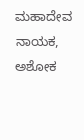ಮಹಾದೇವ ನಾಯಕ, ಅಶೋಕ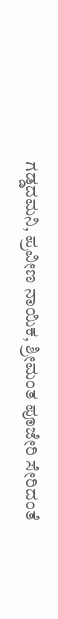ಗಡ್ಡದಮನಿ, ಪ್ರವೀಣ ನಾಯಿಕ, ಶ್ರೀಮಂತ ಪೂಜೇರಿ ಸೇರಿದಂತೆ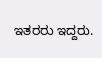ಇತರರು ಇದ್ದರು.